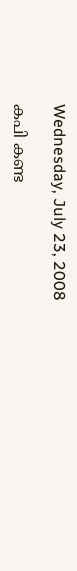Wednesday, July 23, 2008

കപി കണ്ട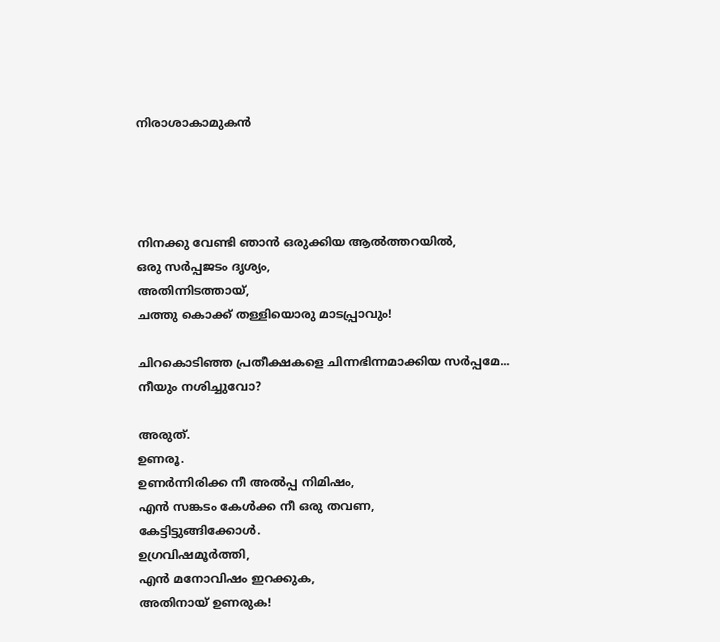നിരാശാകാമുകന്‍




നിനക്കു വേണ്ടി ഞാന്‍ ഒരുക്കിയ ആല്‍ത്തറയില്‍,
ഒരു സര്‍പ്പജടം ദൃശ്യം,
അതിന്നിടത്തായ്,
ചത്തു കൊക്ക്‌ തള്ളിയൊരു മാടപ്പ്രാവും!

ചിറകൊടിഞ്ഞ പ്രതീക്ഷകളെ ചിന്നഭിന്നമാക്കിയ സര്‍പ്പമേ...
നീയും നശിച്ചുവോ?

അരുത്.
ഉണരൂ.
ഉണര്‍ന്നിരിക്ക നീ അല്‍പ്പ നിമിഷം,
എന്‍ സങ്കടം കേള്‍ക്ക നീ ഒരു തവണ,
കേട്ടിട്ടുങ്ങിക്കോള്‍.
ഉഗ്രവിഷമൂര്‍ത്തി,
എന്‍ മനോവിഷം ഇറക്കുക,
അതിനായ് ഉണരുക!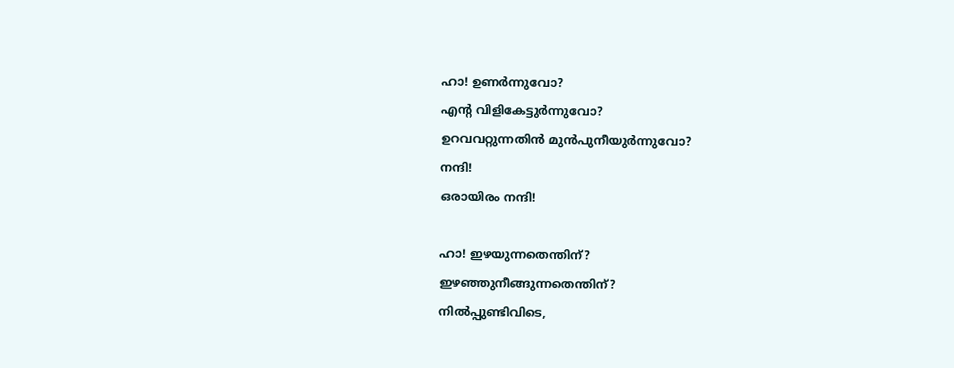ഹാ! ഉണര്‍ന്നുവോ?
എന്റ വിളികേട്ടുര്‍ന്നുവോ?
ഉറവവറ്റുന്നതിന്‍ മുന്‍പുനീയുര്‍ന്നുവോ?
നന്ദി!
ഒരായിരം നന്ദി!

ഹാ! ഇഴയുന്നതെന്തിന്?
ഇഴഞ്ഞുനീങ്ങുന്നതെന്തിന്?
നില്‍പ്പുണ്ടിവിടെ,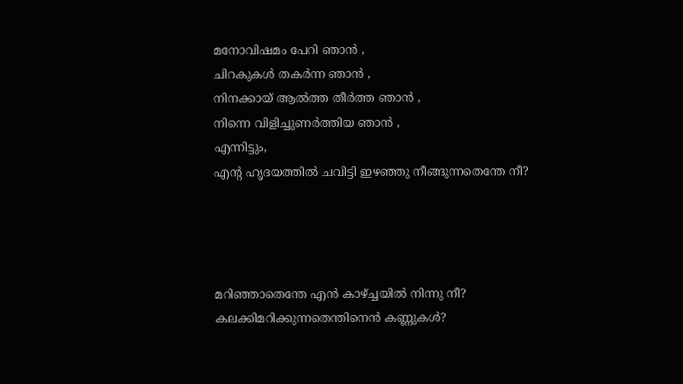മനോവിഷമം പേറി ഞാന്‍ ,
ചിറകുകള്‍ തകര്‍ന്ന ഞാന്‍ ,
നിനക്കായ് ആല്‍ത്ത തീര്‍ത്ത ഞാന്‍ ,
നിന്നെ വിളിച്ചുണര്‍ത്തിയ ഞാന്‍ ,
എന്നിട്ടും,
എന്റ ഹൃദയത്തില്‍ ചവിട്ടി ഇഴഞ്ഞു നീങ്ങുന്നതെന്തേ നീ?




മറിഞ്ഞാതെന്തേ എന്‍ കാഴ്ച്ചയില്‍ നിന്നു നീ?
കലക്കിമറിക്കുന്നതെന്തിനെന്‍ കണ്ണുകള്‍?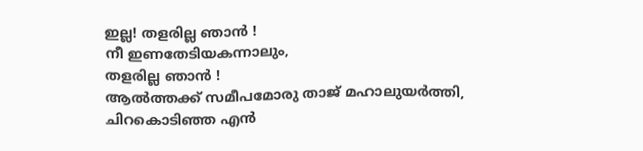ഇല്ല! തളരില്ല ഞാന്‍ !
നീ ഇണതേടിയകന്നാലും,
തളരില്ല ഞാന്‍ !
ആല്‍ത്തക്ക് സമീപമോരു താജ് മഹാലുയര്‍ത്തി,
ചിറകൊടിഞ്ഞ എന്‍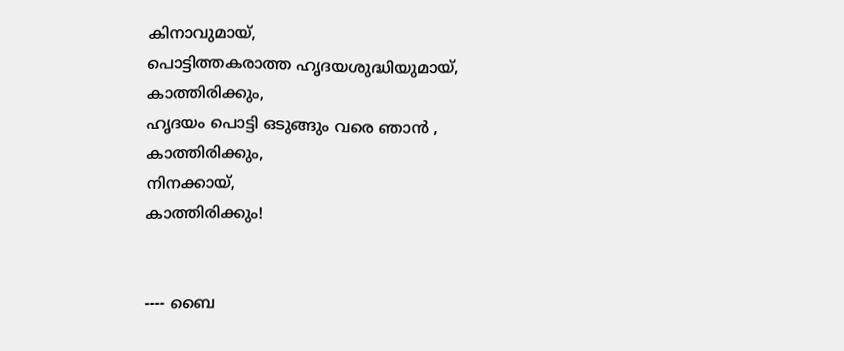കിനാവുമായ്,
പൊട്ടിത്തകരാത്ത ഹൃദയശുദ്ധിയുമായ്‌,
കാത്തിരിക്കും,
ഹൃദയം പൊട്ടി ഒടുങ്ങും വരെ ഞാന്‍ ,
കാത്തിരിക്കും,
നിനക്കായ്,
കാത്തിരിക്കും!


---- ബൈ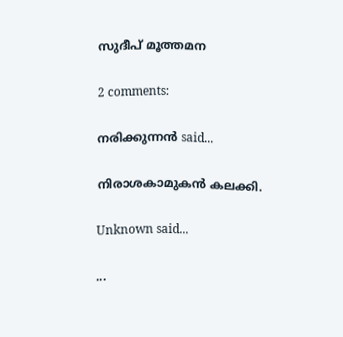സുദീപ് മൂത്തമന

2 comments:

നരിക്കുന്നൻ said...

നിരാശകാമുകന്‍ കലക്കി.

Unknown said...

...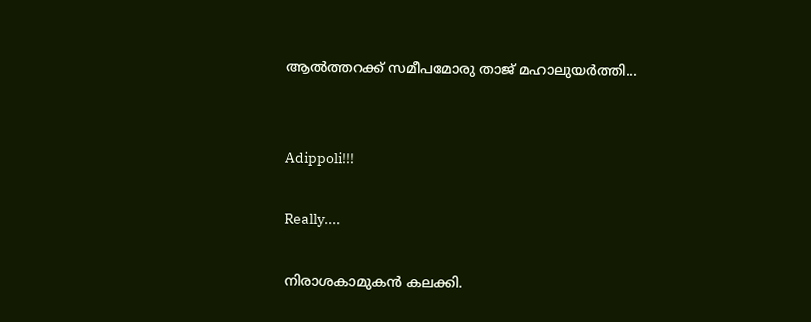ആല്‍ത്തറക്ക് സമീപമോരു താജ് മഹാലുയര്‍ത്തി...


Adippoli!!!

Really....

നിരാശകാമുകന്‍ കലക്കി.